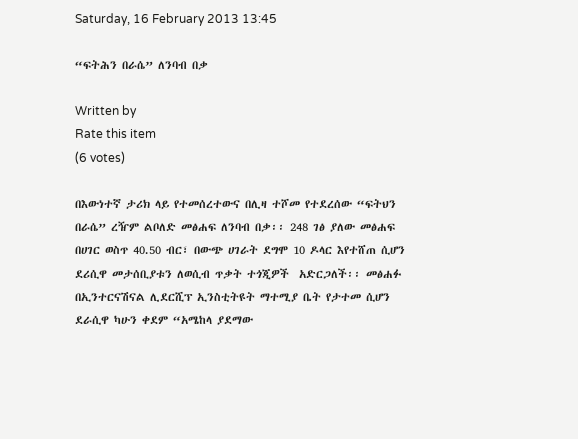Saturday, 16 February 2013 13:45

“ፍትሕን በራሴ” ለንባብ በቃ

Written by
Rate this item
(6 votes)

በእውነተኛ ታሪክ ላይ የተመሰረተውና በሊዛ ተሾመ የተደረሰው “ፍትህን በራሴ” ረዥም ልቦለድ መፅሐፍ ለንባብ በቃ፡፡ 248 ገፅ ያለው መፅሐፍ በሀገር ወስጥ 40.50 ብር፣ በውጭ ሀገራት ደግሞ 10 ዶላር እየተሸጠ ሲሆን ደሪሲዋ መታሰቢያቱን ለወሲብ ጥቃት ተጎጂዎች  አድርጋለች፡፡ መፅሐፉ በኢንተርናሽናል ሊደርሺፕ ኢንስቲትዩት ማተሚያ ቤት የታተመ ሲሆን  ደራሲዋ ካሁን ቀደም “አሜከላ ያደማው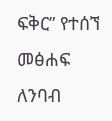ፍቅር” የተሰኘ መፅሐፍ ለንባብ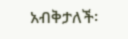አብቅታለች፡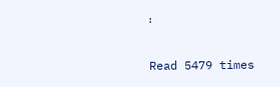፡

Read 5479 times